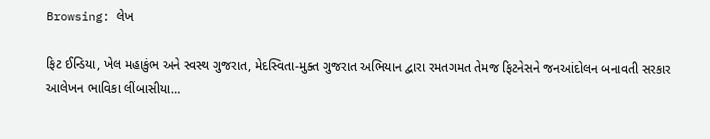Browsing: લેખ

ફિટ ઈન્ડિયા, ખેલ મહાકુંભ અને સ્વસ્થ ગુજરાત, મેદસ્વિતા-મુક્ત ગુજરાત અભિયાન દ્વારા રમતગમત તેમજ ફિટનેસને જનઆંદોલન બનાવતી સરકાર આલેખન ભાવિકા લીંબાસીયા…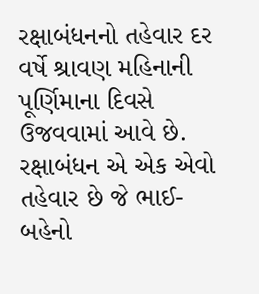રક્ષાબંધનનો તહેવાર દર વર્ષે શ્રાવણ મહિનાની પૂર્ણિમાના દિવસે ઉજવવામાં આવે છે. રક્ષાબંધન એ એક એવો તહેવાર છે જે ભાઈ-બહેનો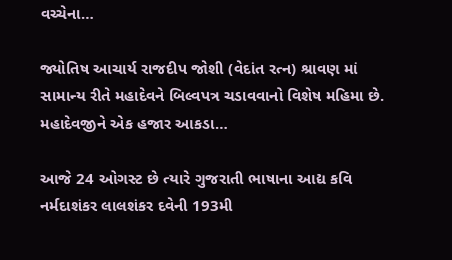વચ્ચેના…

જ્યોતિષ આચાર્ય રાજદીપ જોશી (વેદાંત રત્ન) શ્રાવણ માં સામાન્ય રીતે મહાદેવને બિલ્વપત્ર ચડાવવાનો વિશેષ મહિમા છે. મહાદેવજીને એક હજાર આકડા…

આજે 24 ઓગસ્ટ છે ત્યારે ગુજરાતી ભાષાના આદ્ય કવિ નર્મદાશંકર લાલશંકર દવેની 193મી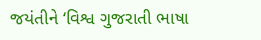જયંતીને ‘વિશ્વ ગુજરાતી ભાષા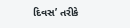દિવસ’ તરીકે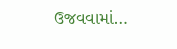ઉજવવામાં…